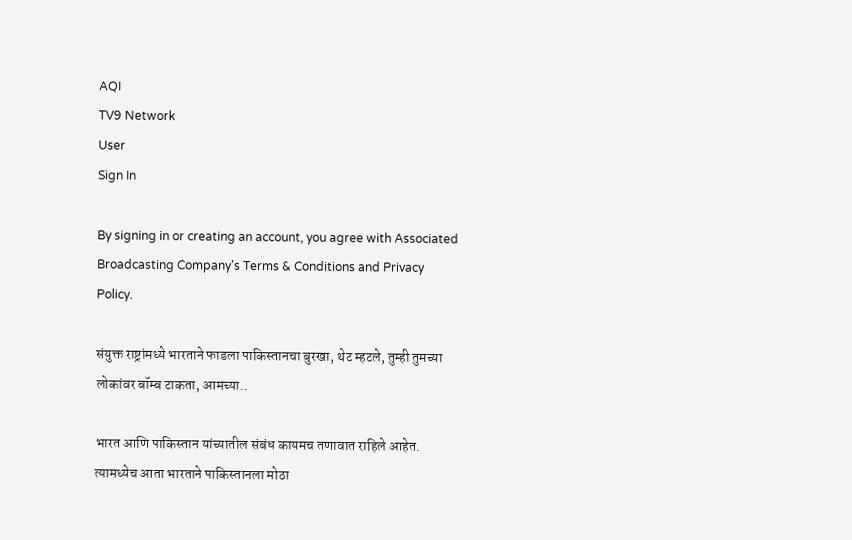AQI
TV9 Network
User
Sign In

By signing in or creating an account, you agree with Associated Broadcasting Company's Terms & Conditions and Privacy Policy.

संयुक्त राष्ट्रांमध्ये भारताने फाडला पाकिस्तानचा बुरखा, थेट म्हटले, तुम्ही तुमच्या लोकांवर बॉम्ब टाकता, आमच्या..

भारत आणि पाकिस्तान यांच्यातील संबंध कायमच तणावात राहिले आहेत. त्यामध्येच आता भारताने पाकिस्तानला मोठा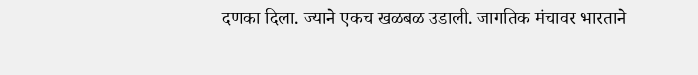दणका दिला. ज्याने एकच खळबळ उडाली. जागतिक मंचावर भारताने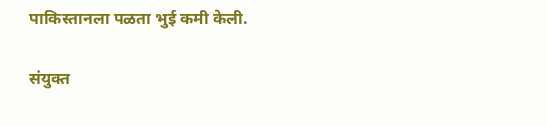पाकिस्तानला पळता भुई कमी केली.

संयुक्त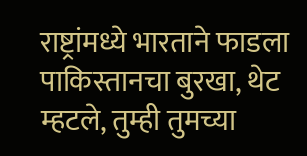राष्ट्रांमध्ये भारताने फाडला पाकिस्तानचा बुरखा, थेट म्हटले, तुम्ही तुमच्या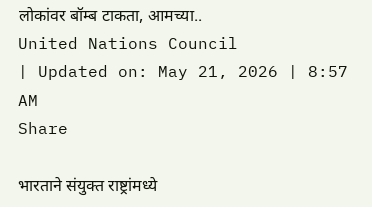लोकांवर बॉम्ब टाकता, आमच्या..
United Nations Council
| Updated on: May 21, 2026 | 8:57 AM
Share

भारताने संयुक्त राष्ट्रांमध्ये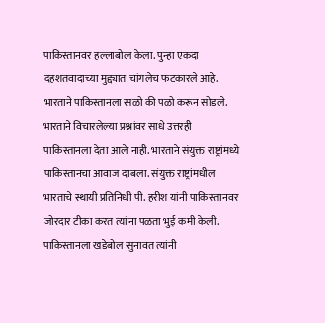पाकिस्तानवर हल्लाबोल केला. पुन्हा एकदा दहशतवादाच्या मुद्द्यात चांगलेच फटकारले आहे. भारताने पाकिस्तानला सळो की पळो करून सोडले. भारताने विचारलेल्या प्रश्नांवर साधे उत्तरही पाकिस्तानला देता आले नाही. भारताने संयुक्त राष्ट्रांमध्ये पाकिस्तानचा आवाज दाबला. संयुक्त राष्ट्रांमधील भारताचे स्थायी प्रतिनिधी पी. हरीश यांनी पाकिस्तानवर जोरदार टीका करत त्यांना पळता भुई कमी केली. पाकिस्तानला खडेबोल सुनावत त्यांनी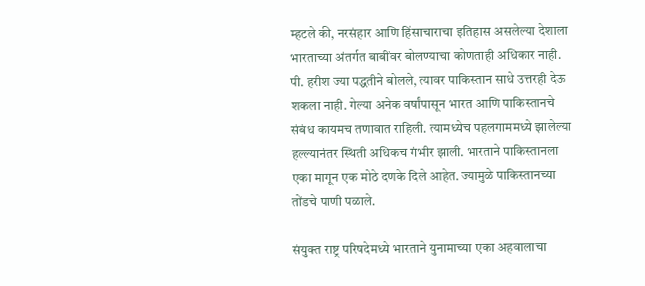म्हटले की, नरसंहार आणि हिंसाचाराचा इतिहास असलेल्या देशाला भारताच्या अंतर्गत बाबींवर बोलण्याचा कोणताही अधिकार नाही. पी. हरीश ज्या पद्धतीने बोलले, त्यावर पाकिस्तान साधे उत्तरही देऊ शकला नाही. गेल्या अनेक वर्षांपासून भारत आणि पाकिस्तानचे संबंध कायमच तणावात राहिली. त्यामध्येच पहलगाममध्ये झालेल्या हल्ल्यानंतर स्थिती अधिकच गंभीर झाली. भारताने पाकिस्तानला एका मागून एक मोठे दणके दिले आहेत. ज्यामुळे पाकिस्तानच्या तोंडचे पाणी पळाले.

संयुक्त राष्ट्र परिषदेमध्ये भारताने युनामाच्या एका अहवालाचा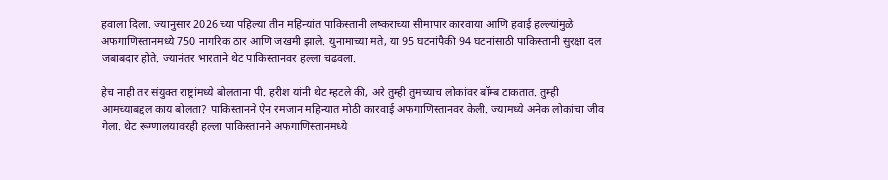हवाला दिला. ज्यानुसार 2026 च्या पहिल्या तीन महिन्यांत पाकिस्तानी लष्कराच्या सीमापार कारवाया आणि हवाई हल्ल्यांमुळे अफगाणिस्तानमध्ये 750 नागरिक ठार आणि जखमी झाले. युनामाच्या मते, या 95 घटनांपैकी 94 घटनांसाठी पाकिस्तानी सुरक्षा दल जबाबदार होते. ज्यानंतर भारताने थेट पाकिस्तानवर हल्ला चढवला.

हेच नाही तर संयुक्त राष्ट्रांमध्ये बोलताना पी. हरीश यांनी थेट म्हटले की, अरे तुम्ही तुमच्याच लोकांवर बॉम्ब टाकतात. तुम्ही आमच्याबद्दल काय बोलता? पाकिस्तानने ऐन रमजान महिन्यात मोठी कारवाई अफगाणिस्तानवर केली. ज्यामध्ये अनेक लोकांचा जीव गेला. थेट रूग्णालयावरही हल्ला पाकिस्तानने अफगाणिस्तानमध्ये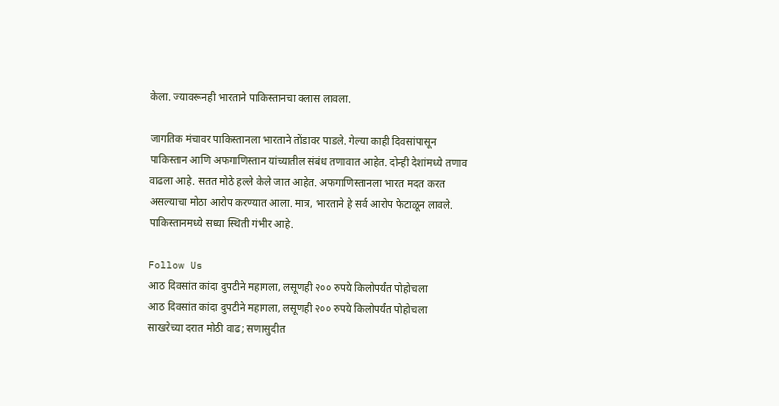केला. ज्यावरूनही भारताने पाकिस्तानचा क्लास लावला.

जागतिक मंचावर पाकिस्तानला भारताने तोंडावर पाडले. गेल्या काही दिवसांपासून पाकिस्तान आणि अफगाणिस्तान यांच्यातील संबंध तणावात आहेत. दोन्ही देशांमध्ये तणाव वाढला आहे. सतत मोठे हल्ले केले जात आहेत. अफगाणिस्तानला भारत मदत करत असल्याचा मोठा आरोप करण्यात आला. मात्र, भारताने हे सर्व आरोप फेटाळून लावले. पाकिस्तानमध्ये सध्या स्थिती गंभीर आहे.

Follow Us
आठ दिवसांत कांदा दुपटीने महागला, लसूणही २०० रुपये किलोपर्यंत पोहोचला
आठ दिवसांत कांदा दुपटीने महागला, लसूणही २०० रुपये किलोपर्यंत पोहोचला
साखरेच्या दरात मोठी वाढ; सणासुदीत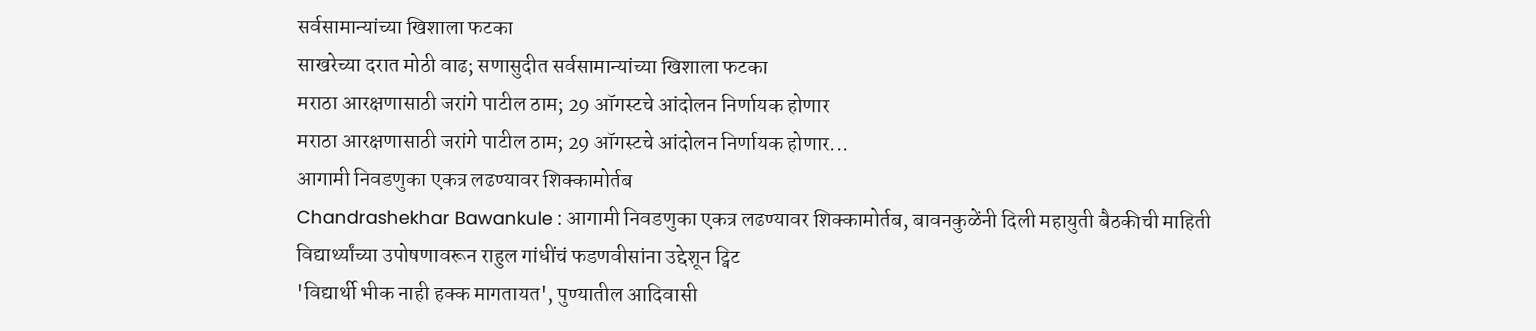सर्वसामान्यांच्या खिशाला फटका
साखरेच्या दरात मोठी वाढ; सणासुदीत सर्वसामान्यांच्या खिशाला फटका
मराठा आरक्षणासाठी जरांगे पाटील ठाम; 29 ऑगस्टचे आंदोलन निर्णायक होणार
मराठा आरक्षणासाठी जरांगे पाटील ठाम; 29 ऑगस्टचे आंदोलन निर्णायक होणार...
आगामी निवडणुका एकत्र लढण्यावर शिक्कामोर्तब
Chandrashekhar Bawankule : आगामी निवडणुका एकत्र लढण्यावर शिक्कामोर्तब, बावनकुळेंनी दिली महायुती बैठकीची माहिती
विद्यार्थ्यांच्या उपोषणावरून राहुल गांधींचं फडणवीसांना उद्देशून ट्विट
'विद्यार्थी भीक नाही हक्क मागतायत', पुण्यातील आदिवासी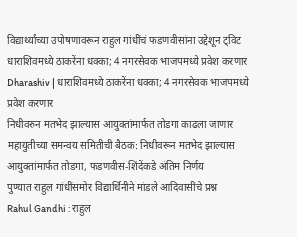विद्यार्थ्यांच्या उपोषणावरून राहुल गांधींचं फडणवीसांना उद्देशून ट्विट
धाराशिवमध्ये ठाकरेंना धक्का; 4 नगरसेवक भाजपमध्ये प्रवेश करणार
Dharashiv | धाराशिवमध्ये ठाकरेंना धक्का; 4 नगरसेवक भाजपमध्ये प्रवेश करणार
निधीवरुन मतभेद झाल्यास आयुक्तांमार्फत तोडगा काढला जाणार
महायुतीच्या समन्वय समितीची बैठक: निधीवरून मतभेद झाल्यास आयुक्तांमार्फत तोडगा, फडणवीस-शिंदेंकडे अंतिम निर्णय
पुण्यात राहुल गांधींसमोर विद्यार्थिनीने मांडले आदिवासींचे प्रश्न
Rahul Gandhi : राहुल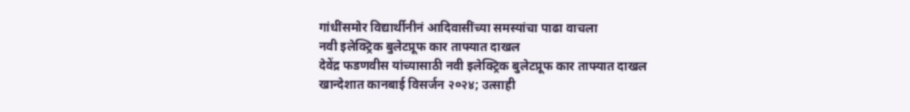गांधींसमोर विद्यार्थीनीनं आदिवासींच्या समस्यांचा पाढा वाचला
नवी इलेक्ट्रिक बुलेटप्रूफ कार ताफ्यात दाखल
देवेंद्र फडणवीस यांच्यासाठी नवी इलेक्ट्रिक बुलेटप्रूफ कार ताफ्यात दाखल
खान्देशात कानबाई विसर्जन २०२४; उत्साही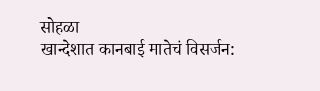सोहळा
खान्देशात कानबाई मातेचं विसर्जन: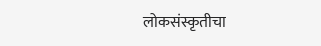लोकसंस्कृतीचा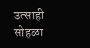उत्साही सोहळा